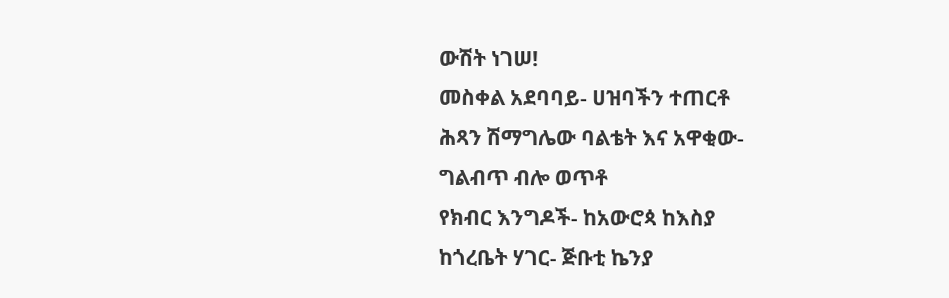ውሽት ነገሠ!
መስቀል አደባባይ- ሀዝባችን ተጠርቶ
ሕጻን ሽማግሌው ባልቴት እና አዋቂው-
ግልብጥ ብሎ ወጥቶ
የክብር እንግዶች- ከአውሮጳ ከእስያ
ከጎረቤት ሃገር- ጅቡቲ ኬንያ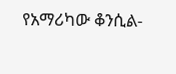የአማሪካው ቆንሲል-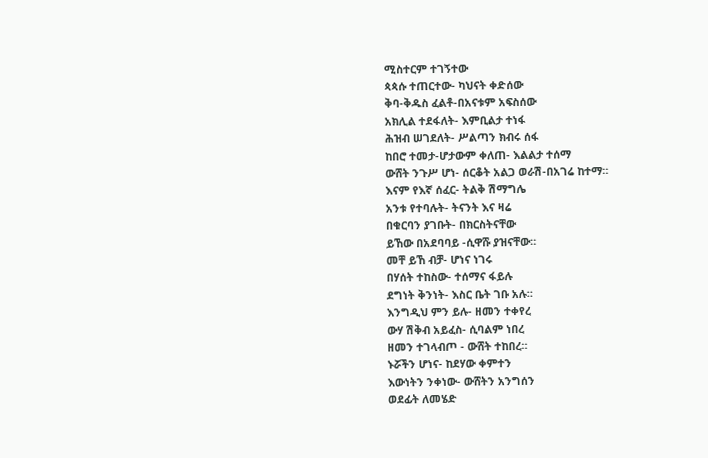ሚስተርም ተገኝተው
ጳጳሱ ተጠርተው- ካህናት ቀድሰው
ቅባ-ቅዱስ ፈልቶ-በአናቱም አፍስሰው
አክሊል ተደፋለት- እምቢልታ ተነፋ
ሕዝብ ሠገደለት- ሥልጣን ክብሩ ሰፋ
ከበሮ ተመታ-ሆታውም ቀለጠ- እልልታ ተሰማ
ውሸት ንጉሥ ሆነ- ሰርቆት አልጋ ወራሽ-በአገሬ ከተማ።
እናም የእኛ ሰፈር- ትልቅ ሽማግሌ
አንቱ የተባሉት- ትናንት እና ዛሬ
በቁርባን ያገቡት- በክርስትናቸው
ይኸው በአደባባይ -ሲዋሹ ያዝናቸው።
መቸ ይኸ ብቻ- ሆነና ነገሩ
በሃሰት ተከስው- ተሰማና ፋይሉ
ደግነት ቅንነት- እስር ቤት ገቡ አሉ።
እንግዲህ ምን ይሉ- ዘመን ተቀየረ
ውሃ ሽቅብ አይፈስ- ሲባልም ነበረ
ዘመን ተገላብጦ - ውሸት ተከበረ።
ኑሯችን ሆነና- ከደሃው ቀምተን
እውነትን ንቀነው- ውሸትን አንግሰን
ወደፊት ለመሄድ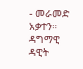- መራመድ አቃተን።
ዳግማዊ ዳዊት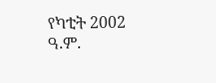የካቲት 2002 ዓ.ም.